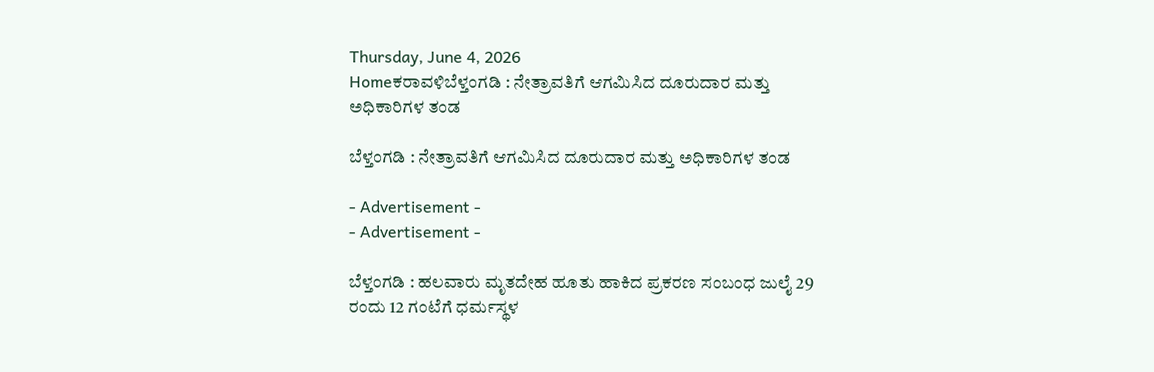Thursday, June 4, 2026
Homeಕರಾವಳಿಬೆಳ್ತಂಗಡಿ : ನೇತ್ರಾವತಿಗೆ ಆಗಮಿಸಿದ ದೂರುದಾರ ಮತ್ತು ಅಧಿಕಾರಿಗಳ ತಂಡ

ಬೆಳ್ತಂಗಡಿ : ನೇತ್ರಾವತಿಗೆ ಆಗಮಿಸಿದ ದೂರುದಾರ ಮತ್ತು ಅಧಿಕಾರಿಗಳ ತಂಡ

- Advertisement -
- Advertisement -

ಬೆಳ್ತಂಗಡಿ : ಹಲವಾರು ಮೃತದೇಹ ಹೂತು ಹಾಕಿದ ಪ್ರಕರಣ ಸಂಬಂಧ ಜುಲೈ 29 ರಂದು 12 ಗಂಟೆಗೆ ಧರ್ಮಸ್ಥಳ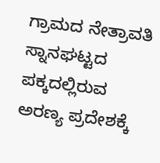ಗ್ರಾಮದ ನೇತ್ರಾವತಿ ಸ್ನಾನಘಟ್ಟದ ಪಕ್ಕದಲ್ಲಿರುವ ಅರಣ್ಯ ಪ್ರದೇಶಕ್ಕೆ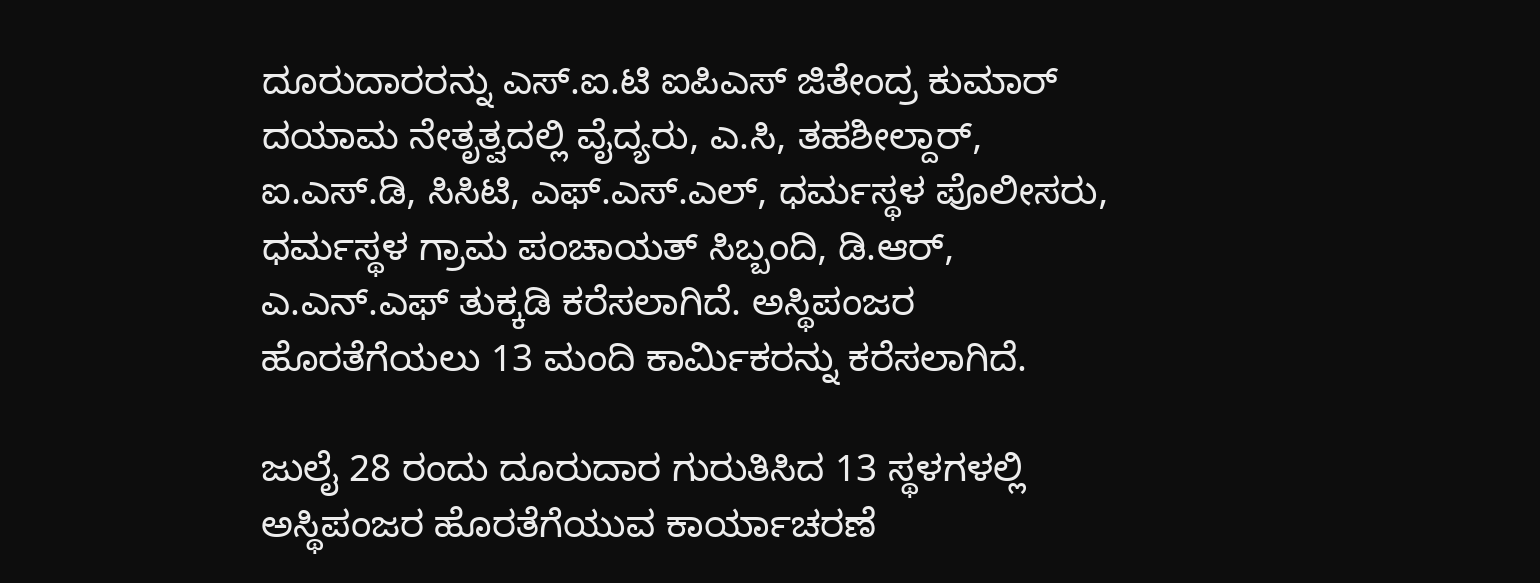ದೂರುದಾರರನ್ನು ಎಸ್.ಐ.ಟಿ ಐಪಿಎಸ್ ಜಿತೇಂದ್ರ ಕುಮಾರ್ ದಯಾಮ ನೇತೃತ್ವದಲ್ಲಿ ವೈದ್ಯರು, ಎ.ಸಿ, ತಹಶೀಲ್ದಾರ್, ಐ.ಎಸ್.ಡಿ, ಸಿಸಿಟಿ, ಎಫ್.ಎಸ್.ಎಲ್, ಧರ್ಮಸ್ಥಳ ಪೊಲೀಸರು, ಧರ್ಮಸ್ಥಳ ಗ್ರಾಮ ಪಂಚಾಯತ್ ಸಿಬ್ಬಂದಿ, ಡಿ.ಆರ್, ಎ‌.ಎನ್.ಎಫ್ ತುಕ್ಕಡಿ ಕರೆಸಲಾಗಿದೆ. ಅಸ್ಥಿಪಂಜರ ಹೊರತೆಗೆಯಲು 13 ಮಂದಿ ಕಾರ್ಮಿಕರನ್ನು ಕರೆಸಲಾಗಿದೆ.

ಜುಲೈ 28 ರಂದು ದೂರುದಾರ ಗುರುತಿಸಿದ 13 ಸ್ಥಳಗಳಲ್ಲಿ ಅಸ್ಥಿಪಂಜರ ಹೊರತೆಗೆಯುವ ಕಾರ್ಯಾಚರಣೆ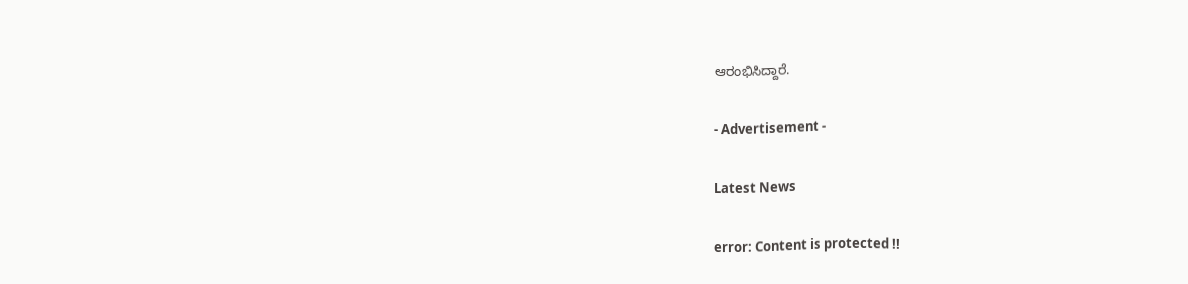ಆರಂಭಿಸಿದ್ದಾರೆ.

- Advertisement -

Latest News

error: Content is protected !!